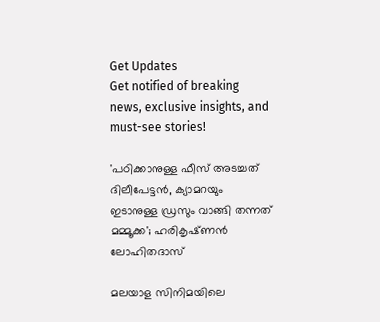Get Updates
Get notified of breaking news, exclusive insights, and must-see stories!

'പഠിക്കാനുള്ള ഫീസ് അടച്ചത് ദിലീപേട്ടൻ, ക്യാമറയും ഇടാനുള്ള ഡ്രസും വാങ്ങി തന്നത് മമ്മൂക്ക'; ഹരികൃഷ്‌ണൻ ലോഹിതദാസ്

മലയാള സിനിമയിലെ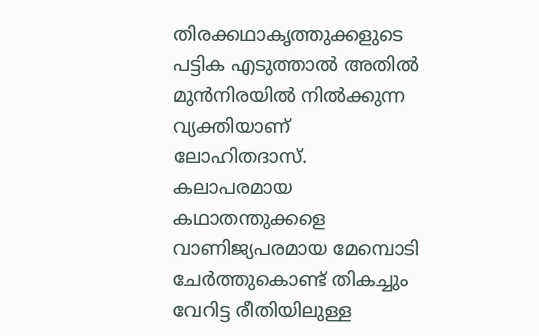തിരക്കഥാകൃത്തുക്കളുടെ പട്ടിക എടുത്താൽ അതിൽ മുൻനിരയിൽ നിൽക്കുന്ന വ്യക്തിയാണ് ലോഹിതദാസ്. കലാപരമായ കഥാതന്തുക്കളെ വാണിജ്യപരമായ മേമ്പൊടി ചേർത്തുകൊണ്ട് തികച്ചും വേറിട്ട രീതിയിലുള്ള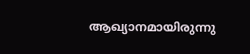ആഖ്യാനമായിരുന്നു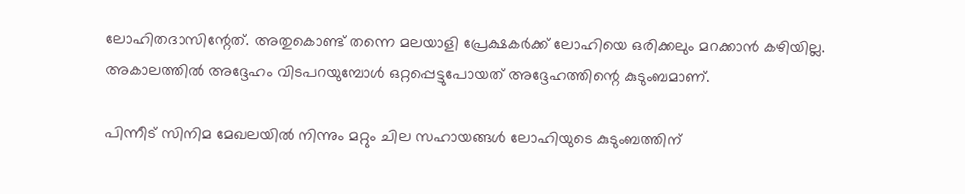ലോഹിതദാസിന്റേത്. അതുകൊണ്ട് തന്നെ മലയാളി പ്രേക്ഷകർക്ക് ലോഹിയെ ഒരിക്കലും മറക്കാൻ കഴിയില്ല. അകാലത്തിൽ അദ്ദേഹം വിടപറയുമ്പോൾ ഒറ്റപ്പെട്ടുപോയത് അദ്ദേഹത്തിന്റെ കുടുംബമാണ്.

പിന്നീട് സിനിമ മേഖലയിൽ നിന്നും മറ്റും ചില സഹായങ്ങൾ ലോഹിയുടെ കുടുംബത്തിന്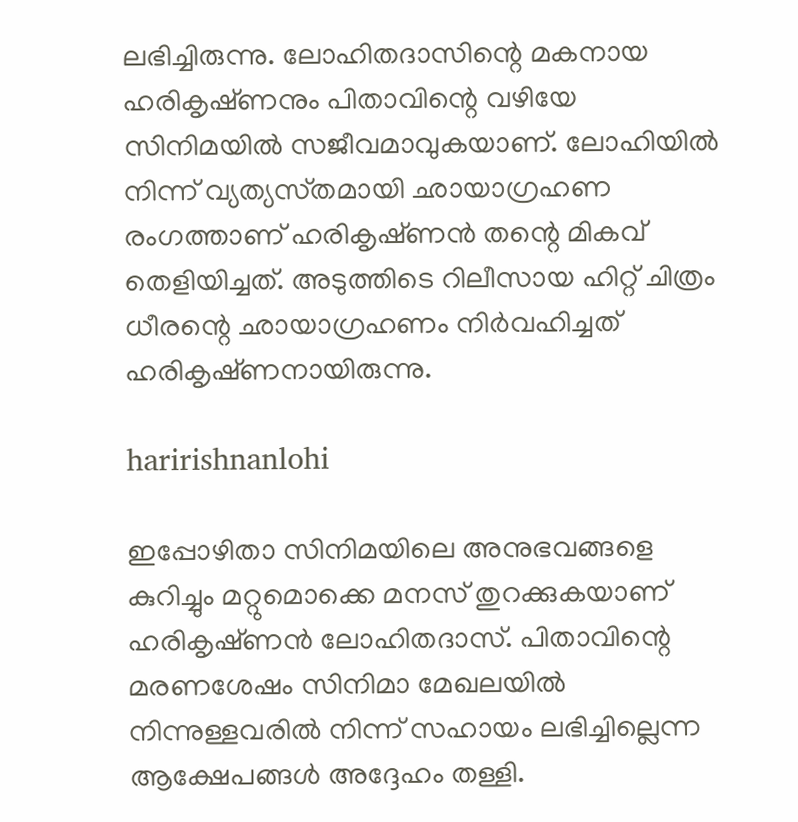ലഭിച്ചിരുന്നു. ലോഹിതദാസിന്റെ മകനായ ഹരികൃഷ്‌ണനും പിതാവിന്റെ വഴിയേ സിനിമയിൽ സജീവമാവുകയാണ്. ലോഹിയിൽ നിന്ന് വ്യത്യസ്‌തമായി ഛായാഗ്രഹണ രംഗത്താണ് ഹരികൃഷ്‌ണൻ തന്റെ മികവ് തെളിയിച്ചത്. അടുത്തിടെ റിലീസായ ഹിറ്റ് ചിത്രം ധീരന്റെ ഛായാഗ്രഹണം നിർവഹിച്ചത് ഹരികൃഷ്‌ണനായിരുന്നു.

haririshnanlohi

ഇപ്പോഴിതാ സിനിമയിലെ അനുഭവങ്ങളെ കുറിച്ചും മറ്റുമൊക്കെ മനസ് തുറക്കുകയാണ് ഹരികൃഷ്‌ണൻ ലോഹിതദാസ്. പിതാവിന്റെ മരണശേഷം സിനിമാ മേഖലയിൽ നിന്നുള്ളവരിൽ നിന്ന് സഹായം ലഭിച്ചില്ലെന്ന ആക്ഷേപങ്ങൾ അദ്ദേഹം തള്ളി.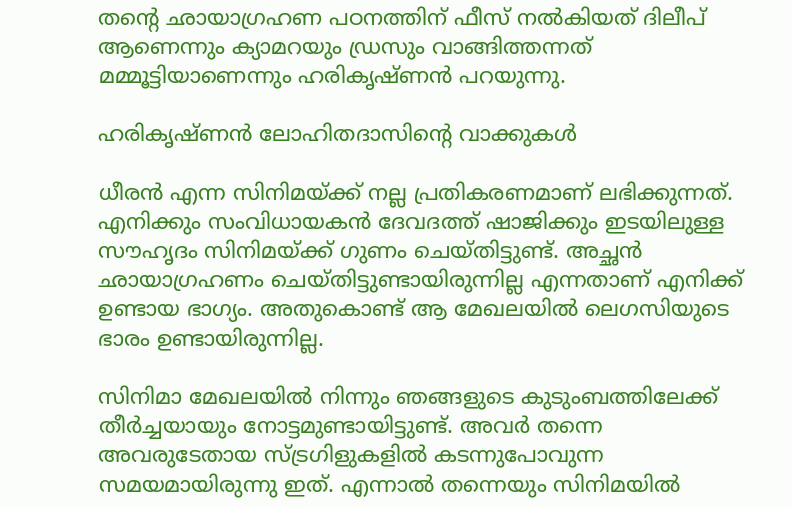തന്റെ ഛായാഗ്രഹണ പഠനത്തിന് ഫീസ് നൽകിയത് ദിലീപ് ആണെന്നും ക്യാമറയും ഡ്രസും വാങ്ങിത്തന്നത് മമ്മൂട്ടിയാണെന്നും ഹരികൃഷ്‌ണൻ പറയുന്നു.

ഹരികൃഷ്‌ണൻ ലോഹിതദാസിന്റെ വാക്കുകൾ

ധീരൻ എന്ന സിനിമയ്ക്ക് നല്ല പ്രതികരണമാണ് ലഭിക്കുന്നത്. എനിക്കും സംവിധായകൻ ദേവദത്ത് ഷാജിക്കും ഇടയിലുള്ള സൗഹൃദം സിനിമയ്ക്ക് ഗുണം ചെയ്‌തിട്ടുണ്ട്‌. അച്ഛൻ ഛായാഗ്രഹണം ചെയ്‌തിട്ടുണ്ടായിരുന്നില്ല എന്നതാണ് എനിക്ക് ഉണ്ടായ ഭാഗ്യം. അതുകൊണ്ട് ആ മേഖലയിൽ ലെഗസിയുടെ ഭാരം ഉണ്ടായിരുന്നില്ല.

സിനിമാ മേഖലയിൽ നിന്നും ഞങ്ങളുടെ കുടുംബത്തിലേക്ക് തീർച്ചയായും നോട്ടമുണ്ടായിട്ടുണ്ട്. അവർ തന്നെ അവരുടേതായ സ്ട്രഗിളുകളിൽ കടന്നുപോവുന്ന സമയമായിരുന്നു ഇത്. എന്നാൽ തന്നെയും സിനിമയിൽ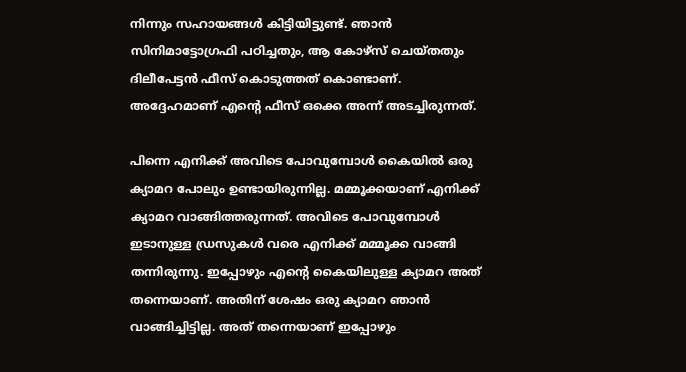നിന്നും സഹായങ്ങൾ കിട്ടിയിട്ടുണ്ട്. ഞാൻ സിനിമാട്ടോഗ്രഫി പഠിച്ചതും, ആ കോഴ്‌സ് ചെയ്‌തതും ദിലീപേട്ടൻ ഫീസ് കൊടുത്തത് കൊണ്ടാണ്. അദ്ദേഹമാണ് എന്റെ ഫീസ് ഒക്കെ അന്ന് അടച്ചിരുന്നത്.

പിന്നെ എനിക്ക് അവിടെ പോവുമ്പോൾ കൈയിൽ ഒരു ക്യാമറ പോലും ഉണ്ടായിരുന്നില്ല. മമ്മൂക്കയാണ് എനിക്ക് ക്യാമറ വാങ്ങിത്തരുന്നത്. അവിടെ പോവുമ്പോൾ ഇടാനുള്ള ഡ്രസുകൾ വരെ എനിക്ക് മമ്മൂക്ക വാങ്ങി തന്നിരുന്നു. ഇപ്പോഴും എന്റെ കൈയിലുള്ള ക്യാമറ അത് തന്നെയാണ്. അതിന് ശേഷം ഒരു ക്യാമറ ഞാൻ വാങ്ങിച്ചിട്ടില്ല. അത് തന്നെയാണ് ഇപ്പോഴും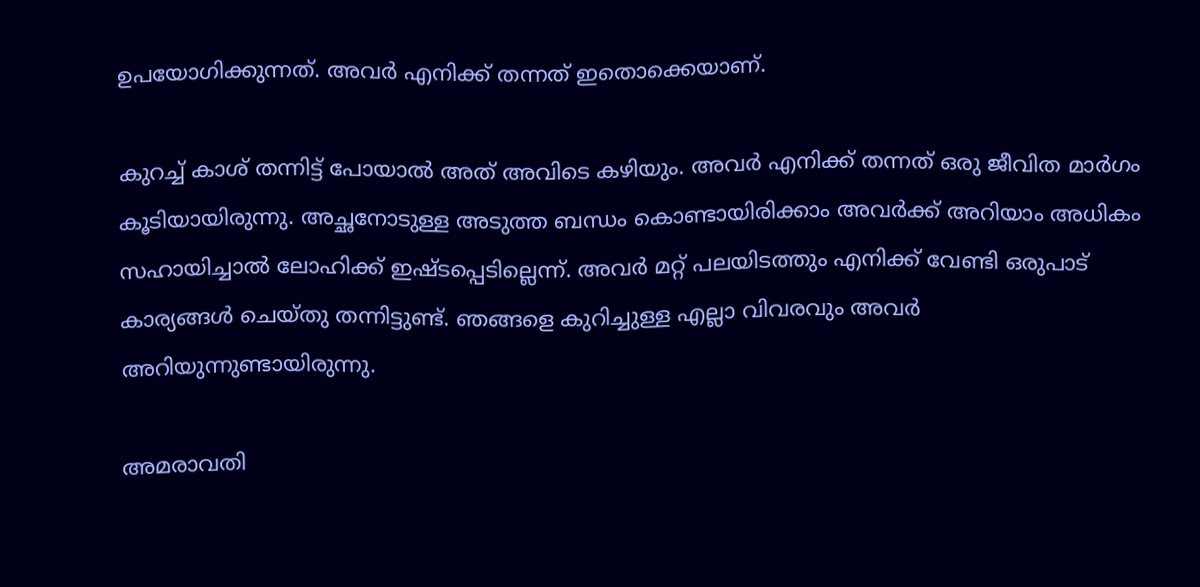ഉപയോഗിക്കുന്നത്. അവർ എനിക്ക് തന്നത് ഇതൊക്കെയാണ്.

കുറച്ച് കാശ് തന്നിട്ട് പോയാൽ അത് അവിടെ കഴിയും. അവർ എനിക്ക് തന്നത് ഒരു ജീവിത മാർഗം കൂടിയായിരുന്നു. അച്ഛനോടുള്ള അടുത്ത ബന്ധം കൊണ്ടായിരിക്കാം അവർക്ക് അറിയാം അധികം സഹായിച്ചാൽ ലോഹിക്ക് ഇഷ്‌ടപ്പെടില്ലെന്ന്. അവർ മറ്റ് പലയിടത്തും എനിക്ക് വേണ്ടി ഒരുപാട് കാര്യങ്ങൾ ചെയ്‌തു തന്നിട്ടുണ്ട്. ഞങ്ങളെ കുറിച്ചുള്ള എല്ലാ വിവരവും അവർ അറിയുന്നുണ്ടായിരുന്നു.

അമരാവതി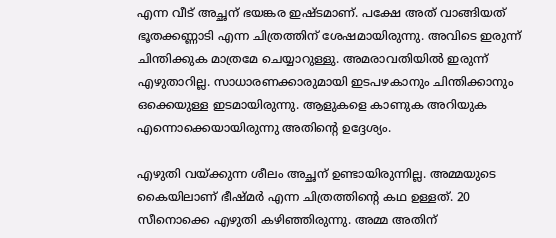എന്ന വീട് അച്ഛന് ഭയങ്കര ഇഷ്‌ടമാണ്. പക്ഷേ അത് വാങ്ങിയത് ഭൂതക്കണ്ണാടി എന്ന ചിത്രത്തിന് ശേഷമായിരുന്നു. അവിടെ ഇരുന്ന് ചിന്തിക്കുക മാത്രമേ ചെയ്യാറുള്ളു. അമരാവതിയിൽ ഇരുന്ന് എഴുതാറില്ല. സാധാരണക്കാരുമായി ഇടപഴകാനും ചിന്തിക്കാനും ഒക്കെയുള്ള ഇടമായിരുന്നു. ആളുകളെ കാണുക അറിയുക എന്നൊക്കെയായിരുന്നു അതിന്റെ ഉദ്ദേശ്യം.

എഴുതി വയ്ക്കുന്ന ശീലം അച്ഛന് ഉണ്ടായിരുന്നില്ല. അമ്മയുടെ കൈയിലാണ് ഭീഷ്‌മർ എന്ന ചിത്രത്തിന്റെ കഥ ഉള്ളത്. 20 സീനൊക്കെ എഴുതി കഴിഞ്ഞിരുന്നു. അമ്മ അതിന്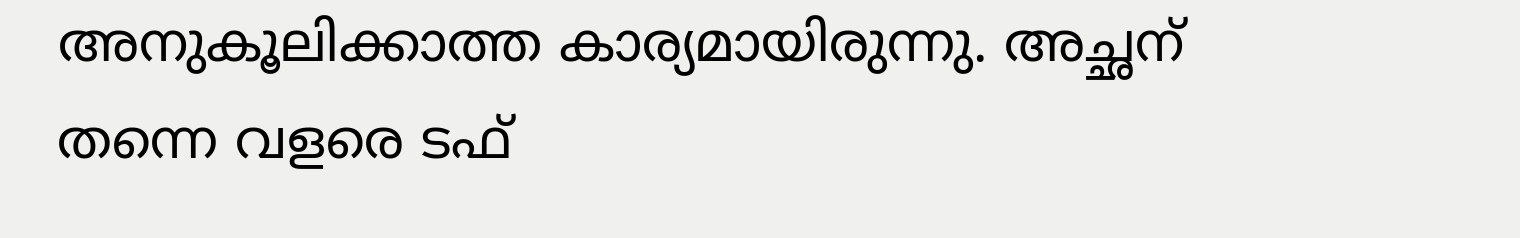അനുകൂലിക്കാത്ത കാര്യമായിരുന്നു. അച്ഛന് തന്നെ വളരെ ടഫ്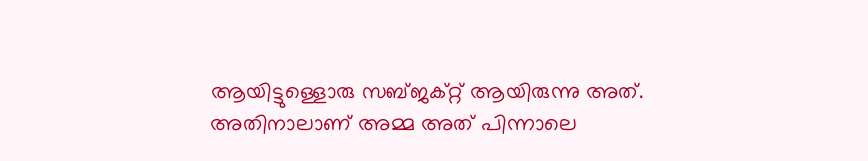ആയിട്ടുള്ളൊരു സബ്‌ജക്റ്റ് ആയിരുന്നു അത്. അതിനാലാണ് അമ്മ അത് പിന്നാലെ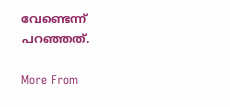വേണ്ടെന്ന് പറഞ്ഞത്.

More From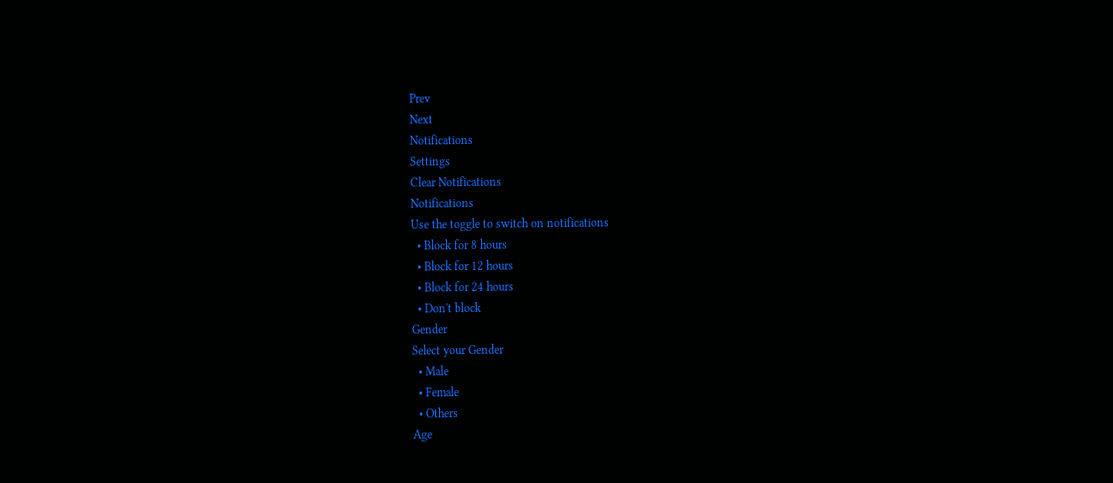Prev
Next
Notifications
Settings
Clear Notifications
Notifications
Use the toggle to switch on notifications
  • Block for 8 hours
  • Block for 12 hours
  • Block for 24 hours
  • Don't block
Gender
Select your Gender
  • Male
  • Female
  • Others
Age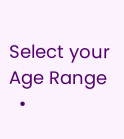Select your Age Range
  •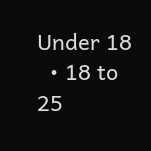Under 18
  • 18 to 25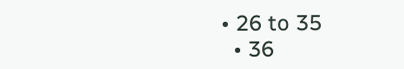• 26 to 35
  • 36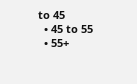to 45
  • 45 to 55
  • 55+